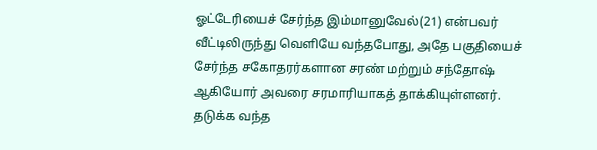ஓட்டேரியைச் சேர்ந்த இம்மானுவேல்(21) என்பவர் வீட்டிலிருந்து வெளியே வந்தபோது, அதே பகுதியைச் சேர்ந்த சகோதரர்களான சரண் மற்றும் சந்தோஷ் ஆகியோர் அவரை சரமாரியாகத் தாக்கியுள்ளனர். தடுக்க வந்த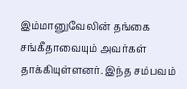இம்மானுவேலின் தங்கை சங்கீதாவையும் அவர்கள் தாக்கியுள்ளனர். இந்த சம்பவம்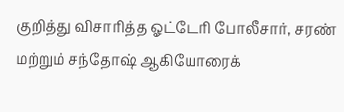குறித்து விசாரித்த ஓட்டேரி போலீசார், சரண் மற்றும் சந்தோஷ் ஆகியோரைக்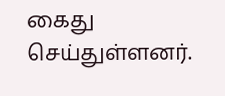கைது செய்துள்ளனர்.